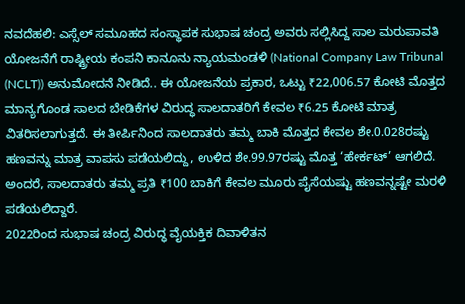ನವದೆಹಲಿ: ಎಸ್ಸೆಲ್ ಸಮೂಹದ ಸಂಸ್ಥಾಪಕ ಸುಭಾಷ ಚಂದ್ರ ಅವರು ಸಲ್ಲಿಸಿದ್ದ ಸಾಲ ಮರುಪಾವತಿ ಯೋಜನೆಗೆ ರಾಷ್ಟ್ರೀಯ ಕಂಪನಿ ಕಾನೂನು ನ್ಯಾಯಮಂಡಳಿ (National Company Law Tribunal (NCLT)) ಅನುಮೋದನೆ ನೀಡಿದೆ.. ಈ ಯೋಜನೆಯ ಪ್ರಕಾರ, ಒಟ್ಟು ₹22,006.57 ಕೋಟಿ ಮೊತ್ತದ ಮಾನ್ಯಗೊಂಡ ಸಾಲದ ಬೇಡಿಕೆಗಳ ವಿರುದ್ಧ ಸಾಲದಾತರಿಗೆ ಕೇವಲ ₹6.25 ಕೋಟಿ ಮಾತ್ರ ವಿತರಿಸಲಾಗುತ್ತದೆ. ಈ ತೀರ್ಪಿನಿಂದ ಸಾಲದಾತರು ತಮ್ಮ ಬಾಕಿ ಮೊತ್ತದ ಕೇವಲ ಶೇ.0.028ರಷ್ಟು ಹಣವನ್ನು ಮಾತ್ರ ವಾಪಸು ಪಡೆಯಲಿದ್ದು, ಉಳಿದ ಶೇ.99.97ರಷ್ಟು ಮೊತ್ತ ‘ಹೇರ್ಕಟ್’ ಆಗಲಿದೆ. ಅಂದರೆ, ಸಾಲದಾತರು ತಮ್ಮ ಪ್ರತಿ ₹100 ಬಾಕಿಗೆ ಕೇವಲ ಮೂರು ಪೈಸೆಯಷ್ಟು ಹಣವನ್ನಷ್ಟೇ ಮರಳಿ ಪಡೆಯಲಿದ್ದಾರೆ.
2022ರಿಂದ ಸುಭಾಷ ಚಂದ್ರ ವಿರುದ್ಧ ವೈಯಕ್ತಿಕ ದಿವಾಳಿತನ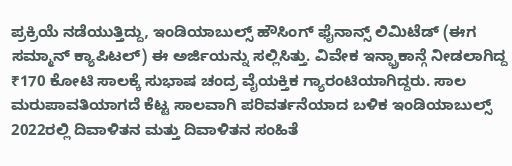ಪ್ರಕ್ರಿಯೆ ನಡೆಯುತ್ತಿದ್ದು, ಇಂಡಿಯಾಬುಲ್ಸ್ ಹೌಸಿಂಗ್ ಫೈನಾನ್ಸ್ ಲಿಮಿಟೆಡ್ (ಈಗ ಸಮ್ಮಾನ್ ಕ್ಯಾಪಿಟಲ್) ಈ ಅರ್ಜಿಯನ್ನು ಸಲ್ಲಿಸಿತ್ತು. ವಿವೇಕ ಇನ್ಫ್ರಾಕಾನ್ಗೆ ನೀಡಲಾಗಿದ್ದ ₹170 ಕೋಟಿ ಸಾಲಕ್ಕೆ ಸುಭಾಷ ಚಂದ್ರ ವೈಯಕ್ತಿಕ ಗ್ಯಾರಂಟಿಯಾಗಿದ್ದರು. ಸಾಲ ಮರುಪಾವತಿಯಾಗದೆ ಕೆಟ್ಟ ಸಾಲವಾಗಿ ಪರಿವರ್ತನೆಯಾದ ಬಳಿಕ ಇಂಡಿಯಾಬುಲ್ಸ್ 2022ರಲ್ಲಿ ದಿವಾಳಿತನ ಮತ್ತು ದಿವಾಳಿತನ ಸಂಹಿತೆ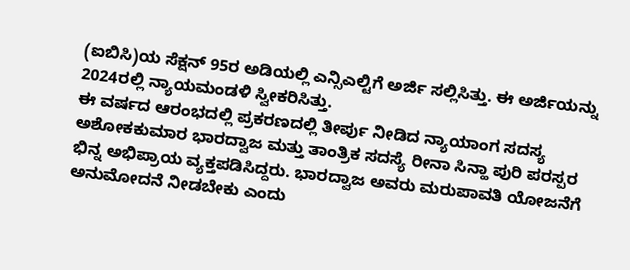(ಐಬಿಸಿ)ಯ ಸೆಕ್ಷನ್ 95ರ ಅಡಿಯಲ್ಲಿ ಎನ್ಸಿಎಲ್ಟಿಗೆ ಅರ್ಜಿ ಸಲ್ಲಿಸಿತ್ತು. ಈ ಅರ್ಜಿಯನ್ನು 2024ರಲ್ಲಿ ನ್ಯಾಯಮಂಡಳಿ ಸ್ವೀಕರಿಸಿತ್ತು.
ಈ ವರ್ಷದ ಆರಂಭದಲ್ಲಿ ಪ್ರಕರಣದಲ್ಲಿ ತೀರ್ಪು ನೀಡಿದ ನ್ಯಾಯಾಂಗ ಸದಸ್ಯ ಅಶೋಕಕುಮಾರ ಭಾರದ್ವಾಜ ಮತ್ತು ತಾಂತ್ರಿಕ ಸದಸ್ಯೆ ರೀನಾ ಸಿನ್ಹಾ ಪುರಿ ಪರಸ್ಪರ ಭಿನ್ನ ಅಭಿಪ್ರಾಯ ವ್ಯಕ್ತಪಡಿಸಿದ್ದರು. ಭಾರದ್ವಾಜ ಅವರು ಮರುಪಾವತಿ ಯೋಜನೆಗೆ ಅನುಮೋದನೆ ನೀಡಬೇಕು ಎಂದು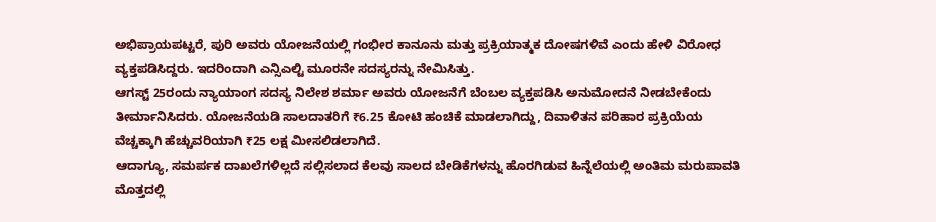ಅಭಿಪ್ರಾಯಪಟ್ಟರೆ, ಪುರಿ ಅವರು ಯೋಜನೆಯಲ್ಲಿ ಗಂಭೀರ ಕಾನೂನು ಮತ್ತು ಪ್ರಕ್ರಿಯಾತ್ಮಕ ದೋಷಗಳಿವೆ ಎಂದು ಹೇಳಿ ವಿರೋಧ ವ್ಯಕ್ತಪಡಿಸಿದ್ದರು. ಇದರಿಂದಾಗಿ ಎನ್ಸಿಎಲ್ಟಿ ಮೂರನೇ ಸದಸ್ಯರನ್ನು ನೇಮಿಸಿತ್ತು.
ಆಗಸ್ಟ್ 25ರಂದು ನ್ಯಾಯಾಂಗ ಸದಸ್ಯ ನಿಲೇಶ ಶರ್ಮಾ ಅವರು ಯೋಜನೆಗೆ ಬೆಂಬಲ ವ್ಯಕ್ತಪಡಿಸಿ ಅನುಮೋದನೆ ನೀಡಬೇಕೆಂದು ತೀರ್ಮಾನಿಸಿದರು. ಯೋಜನೆಯಡಿ ಸಾಲದಾತರಿಗೆ ₹6.25 ಕೋಟಿ ಹಂಚಿಕೆ ಮಾಡಲಾಗಿದ್ದು, ದಿವಾಳಿತನ ಪರಿಹಾರ ಪ್ರಕ್ರಿಯೆಯ ವೆಚ್ಚಕ್ಕಾಗಿ ಹೆಚ್ಚುವರಿಯಾಗಿ ₹25 ಲಕ್ಷ ಮೀಸಲಿಡಲಾಗಿದೆ.
ಆದಾಗ್ಯೂ, ಸಮರ್ಪಕ ದಾಖಲೆಗಳಿಲ್ಲದೆ ಸಲ್ಲಿಸಲಾದ ಕೆಲವು ಸಾಲದ ಬೇಡಿಕೆಗಳನ್ನು ಹೊರಗಿಡುವ ಹಿನ್ನೆಲೆಯಲ್ಲಿ ಅಂತಿಮ ಮರುಪಾವತಿ ಮೊತ್ತದಲ್ಲಿ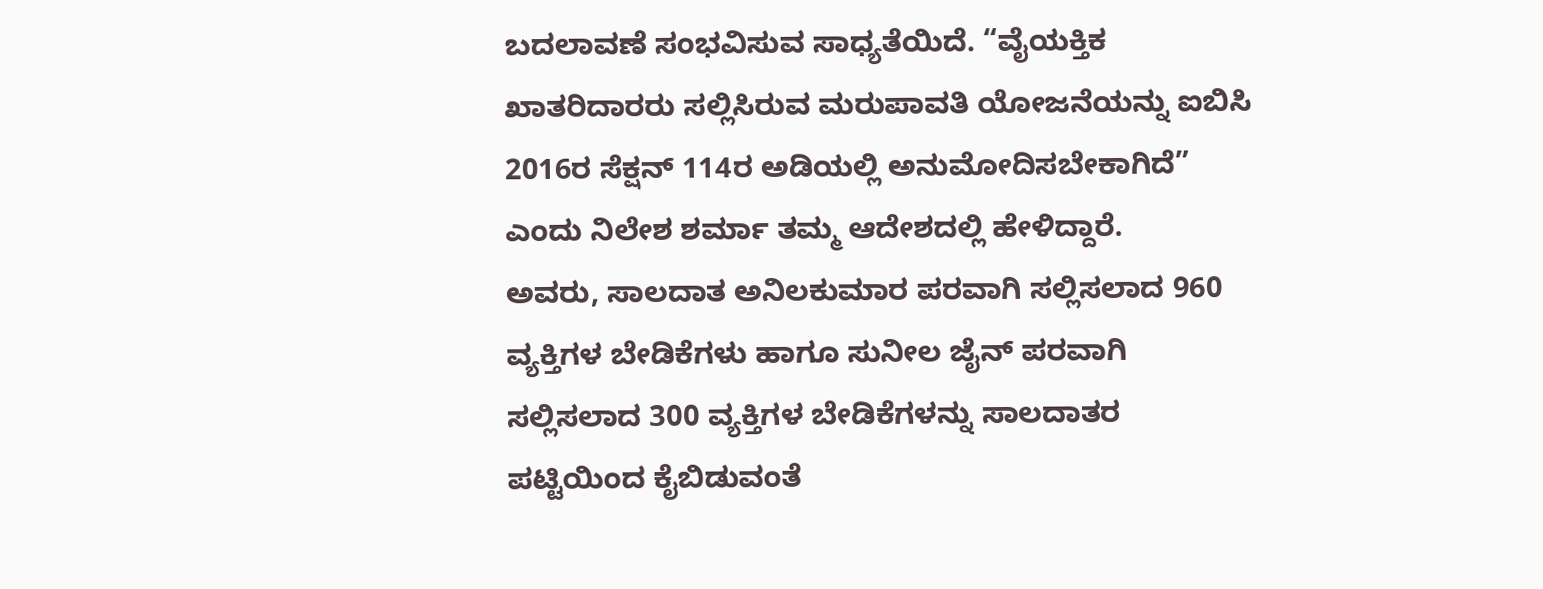ಬದಲಾವಣೆ ಸಂಭವಿಸುವ ಸಾಧ್ಯತೆಯಿದೆ. “ವೈಯಕ್ತಿಕ ಖಾತರಿದಾರರು ಸಲ್ಲಿಸಿರುವ ಮರುಪಾವತಿ ಯೋಜನೆಯನ್ನು ಐಬಿಸಿ 2016ರ ಸೆಕ್ಷನ್ 114ರ ಅಡಿಯಲ್ಲಿ ಅನುಮೋದಿಸಬೇಕಾಗಿದೆ” ಎಂದು ನಿಲೇಶ ಶರ್ಮಾ ತಮ್ಮ ಆದೇಶದಲ್ಲಿ ಹೇಳಿದ್ದಾರೆ.
ಅವರು, ಸಾಲದಾತ ಅನಿಲಕುಮಾರ ಪರವಾಗಿ ಸಲ್ಲಿಸಲಾದ 960 ವ್ಯಕ್ತಿಗಳ ಬೇಡಿಕೆಗಳು ಹಾಗೂ ಸುನೀಲ ಜೈನ್ ಪರವಾಗಿ ಸಲ್ಲಿಸಲಾದ 300 ವ್ಯಕ್ತಿಗಳ ಬೇಡಿಕೆಗಳನ್ನು ಸಾಲದಾತರ ಪಟ್ಟಿಯಿಂದ ಕೈಬಿಡುವಂತೆ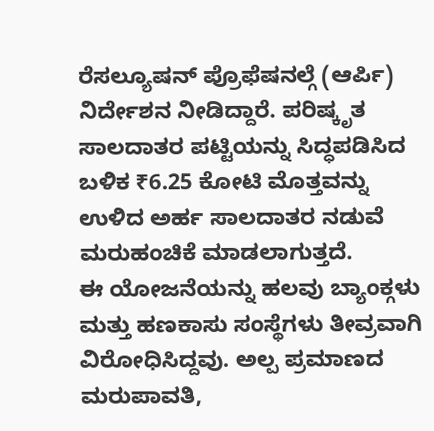ರೆಸಲ್ಯೂಷನ್ ಪ್ರೊಫೆಷನಲ್ಗೆ (ಆರ್ಪಿ) ನಿರ್ದೇಶನ ನೀಡಿದ್ದಾರೆ. ಪರಿಷ್ಕೃತ ಸಾಲದಾತರ ಪಟ್ಟಿಯನ್ನು ಸಿದ್ಧಪಡಿಸಿದ ಬಳಿಕ ₹6.25 ಕೋಟಿ ಮೊತ್ತವನ್ನು ಉಳಿದ ಅರ್ಹ ಸಾಲದಾತರ ನಡುವೆ ಮರುಹಂಚಿಕೆ ಮಾಡಲಾಗುತ್ತದೆ.
ಈ ಯೋಜನೆಯನ್ನು ಹಲವು ಬ್ಯಾಂಕ್ಗಳು ಮತ್ತು ಹಣಕಾಸು ಸಂಸ್ಥೆಗಳು ತೀವ್ರವಾಗಿ ವಿರೋಧಿಸಿದ್ದವು. ಅಲ್ಪ ಪ್ರಮಾಣದ ಮರುಪಾವತಿ,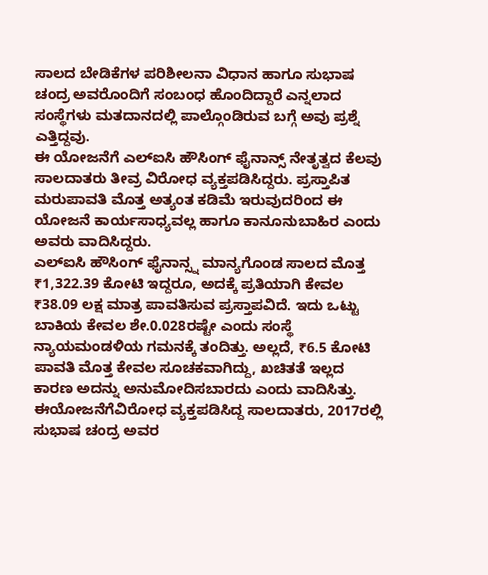ಸಾಲದ ಬೇಡಿಕೆಗಳ ಪರಿಶೀಲನಾ ವಿಧಾನ ಹಾಗೂ ಸುಭಾಷ ಚಂದ್ರ ಅವರೊಂದಿಗೆ ಸಂಬಂಧ ಹೊಂದಿದ್ದಾರೆ ಎನ್ನಲಾದ ಸಂಸ್ಥೆಗಳು ಮತದಾನದಲ್ಲಿ ಪಾಲ್ಗೊಂಡಿರುವ ಬಗ್ಗೆ ಅವು ಪ್ರಶ್ನೆ ಎತ್ತಿದ್ದವು.
ಈ ಯೋಜನೆಗೆ ಎಲ್ಐಸಿ ಹೌಸಿಂಗ್ ಫೈನಾನ್ಸ್ ನೇತೃತ್ವದ ಕೆಲವು ಸಾಲದಾತರು ತೀವ್ರ ವಿರೋಧ ವ್ಯಕ್ತಪಡಿಸಿದ್ದರು. ಪ್ರಸ್ತಾಪಿತ ಮರುಪಾವತಿ ಮೊತ್ತ ಅತ್ಯಂತ ಕಡಿಮೆ ಇರುವುದರಿಂದ ಈ ಯೋಜನೆ ಕಾರ್ಯಸಾಧ್ಯವಲ್ಲ ಹಾಗೂ ಕಾನೂನುಬಾಹಿರ ಎಂದು ಅವರು ವಾದಿಸಿದ್ದರು.
ಎಲ್ಐಸಿ ಹೌಸಿಂಗ್ ಫೈನಾನ್ಸ್ನ ಮಾನ್ಯಗೊಂಡ ಸಾಲದ ಮೊತ್ತ ₹1,322.39 ಕೋಟಿ ಇದ್ದರೂ, ಅದಕ್ಕೆ ಪ್ರತಿಯಾಗಿ ಕೇವಲ ₹38.09 ಲಕ್ಷ ಮಾತ್ರ ಪಾವತಿಸುವ ಪ್ರಸ್ತಾಪವಿದೆ. ಇದು ಒಟ್ಟು ಬಾಕಿಯ ಕೇವಲ ಶೇ.0.028ರಷ್ಟೇ ಎಂದು ಸಂಸ್ಥೆ ನ್ಯಾಯಮಂಡಳಿಯ ಗಮನಕ್ಕೆ ತಂದಿತ್ತು. ಅಲ್ಲದೆ, ₹6.5 ಕೋಟಿ ಪಾವತಿ ಮೊತ್ತ ಕೇವಲ ಸೂಚಕವಾಗಿದ್ದು, ಖಚಿತತೆ ಇಲ್ಲದ ಕಾರಣ ಅದನ್ನು ಅನುಮೋದಿಸಬಾರದು ಎಂದು ವಾದಿಸಿತ್ತು.
ಈಯೋಜನೆಗೆವಿರೋಧ ವ್ಯಕ್ತಪಡಿಸಿದ್ದ ಸಾಲದಾತರು, 2017ರಲ್ಲಿ ಸುಭಾಷ ಚಂದ್ರ ಅವರ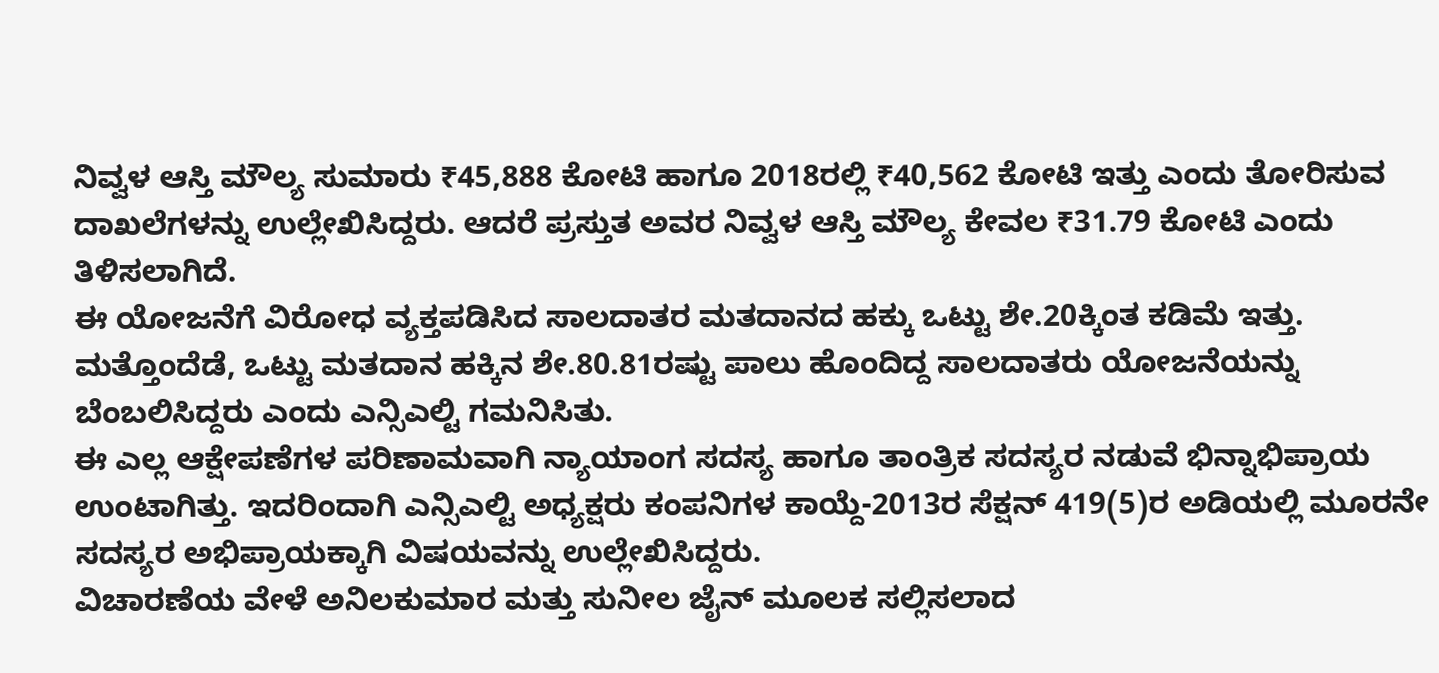ನಿವ್ವಳ ಆಸ್ತಿ ಮೌಲ್ಯ ಸುಮಾರು ₹45,888 ಕೋಟಿ ಹಾಗೂ 2018ರಲ್ಲಿ ₹40,562 ಕೋಟಿ ಇತ್ತು ಎಂದು ತೋರಿಸುವ ದಾಖಲೆಗಳನ್ನು ಉಲ್ಲೇಖಿಸಿದ್ದರು. ಆದರೆ ಪ್ರಸ್ತುತ ಅವರ ನಿವ್ವಳ ಆಸ್ತಿ ಮೌಲ್ಯ ಕೇವಲ ₹31.79 ಕೋಟಿ ಎಂದು ತಿಳಿಸಲಾಗಿದೆ.
ಈ ಯೋಜನೆಗೆ ವಿರೋಧ ವ್ಯಕ್ತಪಡಿಸಿದ ಸಾಲದಾತರ ಮತದಾನದ ಹಕ್ಕು ಒಟ್ಟು ಶೇ.20ಕ್ಕಿಂತ ಕಡಿಮೆ ಇತ್ತು. ಮತ್ತೊಂದೆಡೆ, ಒಟ್ಟು ಮತದಾನ ಹಕ್ಕಿನ ಶೇ.80.81ರಷ್ಟು ಪಾಲು ಹೊಂದಿದ್ದ ಸಾಲದಾತರು ಯೋಜನೆಯನ್ನು ಬೆಂಬಲಿಸಿದ್ದರು ಎಂದು ಎನ್ಸಿಎಲ್ಟಿ ಗಮನಿಸಿತು.
ಈ ಎಲ್ಲ ಆಕ್ಷೇಪಣೆಗಳ ಪರಿಣಾಮವಾಗಿ ನ್ಯಾಯಾಂಗ ಸದಸ್ಯ ಹಾಗೂ ತಾಂತ್ರಿಕ ಸದಸ್ಯರ ನಡುವೆ ಭಿನ್ನಾಭಿಪ್ರಾಯ ಉಂಟಾಗಿತ್ತು. ಇದರಿಂದಾಗಿ ಎನ್ಸಿಎಲ್ಟಿ ಅಧ್ಯಕ್ಷರು ಕಂಪನಿಗಳ ಕಾಯ್ದೆ-2013ರ ಸೆಕ್ಷನ್ 419(5)ರ ಅಡಿಯಲ್ಲಿ ಮೂರನೇ ಸದಸ್ಯರ ಅಭಿಪ್ರಾಯಕ್ಕಾಗಿ ವಿಷಯವನ್ನು ಉಲ್ಲೇಖಿಸಿದ್ದರು.
ವಿಚಾರಣೆಯ ವೇಳೆ ಅನಿಲಕುಮಾರ ಮತ್ತು ಸುನೀಲ ಜೈನ್ ಮೂಲಕ ಸಲ್ಲಿಸಲಾದ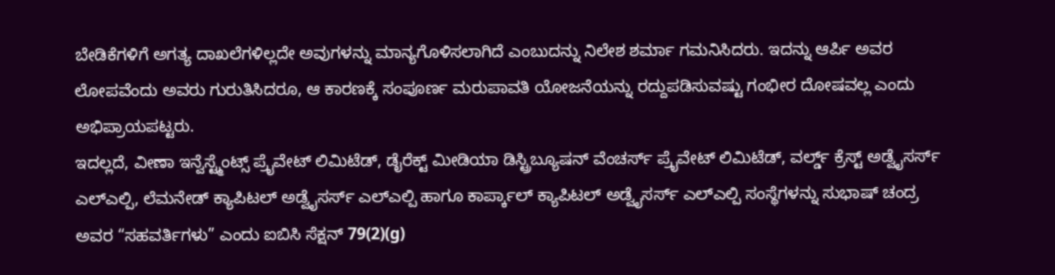ಬೇಡಿಕೆಗಳಿಗೆ ಅಗತ್ಯ ದಾಖಲೆಗಳಿಲ್ಲದೇ ಅವುಗಳನ್ನು ಮಾನ್ಯಗೊಳಿಸಲಾಗಿದೆ ಎಂಬುದನ್ನು ನಿಲೇಶ ಶರ್ಮಾ ಗಮನಿಸಿದರು. ಇದನ್ನು ಆರ್ಪಿ ಅವರ ಲೋಪವೆಂದು ಅವರು ಗುರುತಿಸಿದರೂ, ಆ ಕಾರಣಕ್ಕೆ ಸಂಪೂರ್ಣ ಮರುಪಾವತಿ ಯೋಜನೆಯನ್ನು ರದ್ದುಪಡಿಸುವಷ್ಟು ಗಂಭೀರ ದೋಷವಲ್ಲ ಎಂದು ಅಭಿಪ್ರಾಯಪಟ್ಟರು.
ಇದಲ್ಲದೆ, ವೀಣಾ ಇನ್ವೆಸ್ಟ್ಮೆಂಟ್ಸ್ ಪ್ರೈವೇಟ್ ಲಿಮಿಟೆಡ್, ಡೈರೆಕ್ಟ್ ಮೀಡಿಯಾ ಡಿಸ್ಟ್ರಿಬ್ಯೂಷನ್ ವೆಂಚರ್ಸ್ ಪ್ರೈವೇಟ್ ಲಿಮಿಟೆಡ್, ವರ್ಲ್ಡ್ ಕ್ರೆಸ್ಟ್ ಅಡ್ವೈಸರ್ಸ್ ಎಲ್ಎಲ್ಪಿ, ಲೆಮನೇಡ್ ಕ್ಯಾಪಿಟಲ್ ಅಡ್ವೈಸರ್ಸ್ ಎಲ್ಎಲ್ಪಿ ಹಾಗೂ ಕಾರ್ಪ್ಕಾಲ್ ಕ್ಯಾಪಿಟಲ್ ಅಡ್ವೈಸರ್ಸ್ ಎಲ್ಎಲ್ಪಿ ಸಂಸ್ಥೆಗಳನ್ನು ಸುಭಾಷ್ ಚಂದ್ರ ಅವರ “ಸಹವರ್ತಿಗಳು” ಎಂದು ಐಬಿಸಿ ಸೆಕ್ಷನ್ 79(2)(g)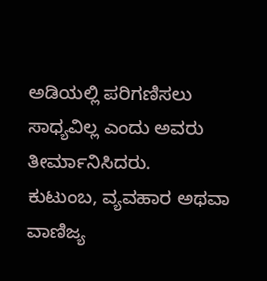ಅಡಿಯಲ್ಲಿ ಪರಿಗಣಿಸಲು ಸಾಧ್ಯವಿಲ್ಲ ಎಂದು ಅವರು ತೀರ್ಮಾನಿಸಿದರು.
ಕುಟುಂಬ, ವ್ಯವಹಾರ ಅಥವಾ ವಾಣಿಜ್ಯ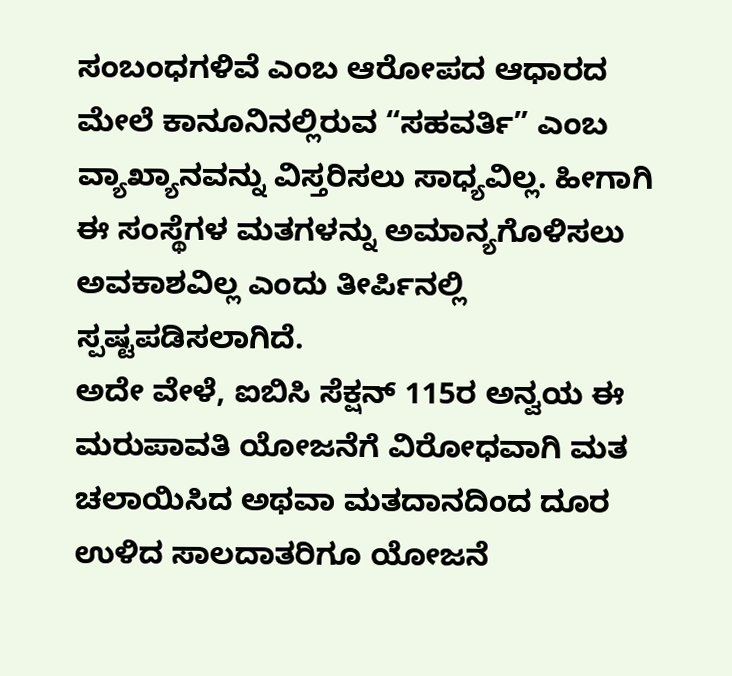ಸಂಬಂಧಗಳಿವೆ ಎಂಬ ಆರೋಪದ ಆಧಾರದ ಮೇಲೆ ಕಾನೂನಿನಲ್ಲಿರುವ “ಸಹವರ್ತಿ” ಎಂಬ ವ್ಯಾಖ್ಯಾನವನ್ನು ವಿಸ್ತರಿಸಲು ಸಾಧ್ಯವಿಲ್ಲ. ಹೀಗಾಗಿ ಈ ಸಂಸ್ಥೆಗಳ ಮತಗಳನ್ನು ಅಮಾನ್ಯಗೊಳಿಸಲು ಅವಕಾಶವಿಲ್ಲ ಎಂದು ತೀರ್ಪಿನಲ್ಲಿ ಸ್ಪಷ್ಟಪಡಿಸಲಾಗಿದೆ.
ಅದೇ ವೇಳೆ, ಐಬಿಸಿ ಸೆಕ್ಷನ್ 115ರ ಅನ್ವಯ ಈ ಮರುಪಾವತಿ ಯೋಜನೆಗೆ ವಿರೋಧವಾಗಿ ಮತ ಚಲಾಯಿಸಿದ ಅಥವಾ ಮತದಾನದಿಂದ ದೂರ ಉಳಿದ ಸಾಲದಾತರಿಗೂ ಯೋಜನೆ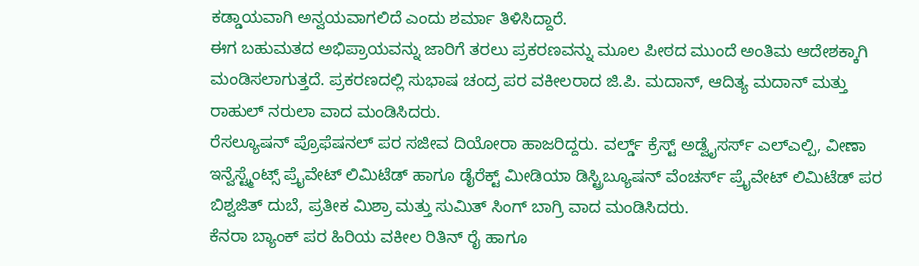ಕಡ್ಡಾಯವಾಗಿ ಅನ್ವಯವಾಗಲಿದೆ ಎಂದು ಶರ್ಮಾ ತಿಳಿಸಿದ್ದಾರೆ.
ಈಗ ಬಹುಮತದ ಅಭಿಪ್ರಾಯವನ್ನು ಜಾರಿಗೆ ತರಲು ಪ್ರಕರಣವನ್ನು ಮೂಲ ಪೀಠದ ಮುಂದೆ ಅಂತಿಮ ಆದೇಶಕ್ಕಾಗಿ ಮಂಡಿಸಲಾಗುತ್ತದೆ. ಪ್ರಕರಣದಲ್ಲಿ ಸುಭಾಷ ಚಂದ್ರ ಪರ ವಕೀಲರಾದ ಜಿ.ಪಿ. ಮದಾನ್, ಆದಿತ್ಯ ಮದಾನ್ ಮತ್ತು ರಾಹುಲ್ ನರುಲಾ ವಾದ ಮಂಡಿಸಿದರು.
ರೆಸಲ್ಯೂಷನ್ ಪ್ರೊಫೆಷನಲ್ ಪರ ಸಜೀವ ದಿಯೋರಾ ಹಾಜರಿದ್ದರು. ವರ್ಲ್ಡ್ ಕ್ರೆಸ್ಟ್ ಅಡ್ವೈಸರ್ಸ್ ಎಲ್ಎಲ್ಪಿ, ವೀಣಾ ಇನ್ವೆಸ್ಟ್ಮೆಂಟ್ಸ್ ಪ್ರೈವೇಟ್ ಲಿಮಿಟೆಡ್ ಹಾಗೂ ಡೈರೆಕ್ಟ್ ಮೀಡಿಯಾ ಡಿಸ್ಟ್ರಿಬ್ಯೂಷನ್ ವೆಂಚರ್ಸ್ ಪ್ರೈವೇಟ್ ಲಿಮಿಟೆಡ್ ಪರ ಬಿಶ್ವಜಿತ್ ದುಬೆ, ಪ್ರತೀಕ ಮಿಶ್ರಾ ಮತ್ತು ಸುಮಿತ್ ಸಿಂಗ್ ಬಾಗ್ರಿ ವಾದ ಮಂಡಿಸಿದರು.
ಕೆನರಾ ಬ್ಯಾಂಕ್ ಪರ ಹಿರಿಯ ವಕೀಲ ರಿತಿನ್ ರೈ ಹಾಗೂ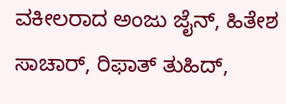ವಕೀಲರಾದ ಅಂಜು ಜೈನ್, ಹಿತೇಶ ಸಾಚಾರ್, ರಿಫಾತ್ ತುಹಿದ್,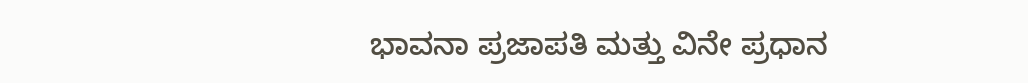ಭಾವನಾ ಪ್ರಜಾಪತಿ ಮತ್ತು ವಿನೇ ಪ್ರಧಾನ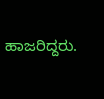ಹಾಜರಿದ್ದರು.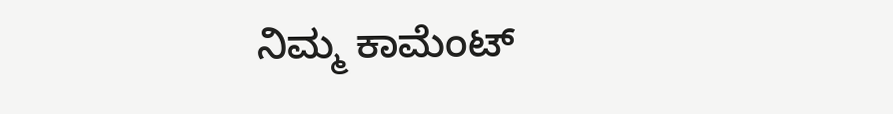ನಿಮ್ಮ ಕಾಮೆಂಟ್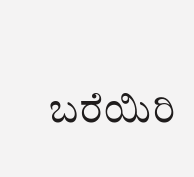ಬರೆಯಿರಿ